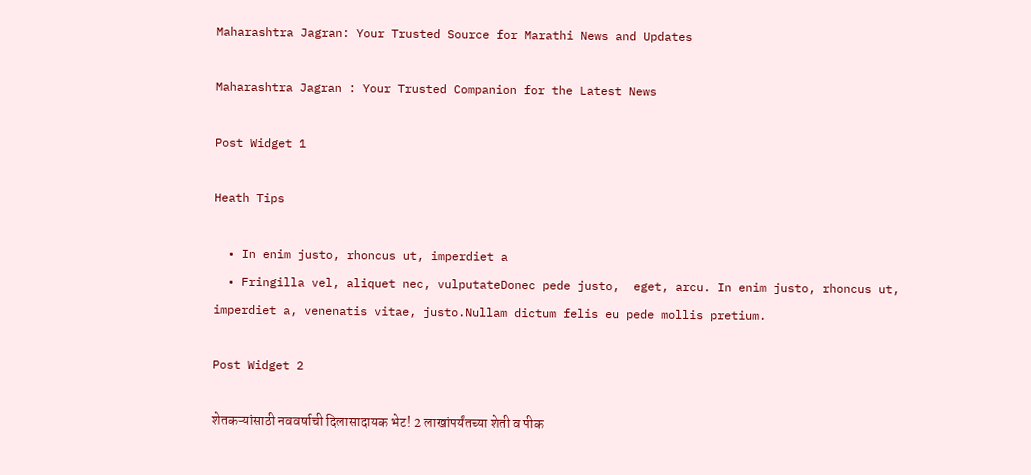Maharashtra Jagran: Your Trusted Source for Marathi News and Updates

Maharashtra Jagran : Your Trusted Companion for the Latest News

Post Widget 1

Heath Tips

  • In enim justo, rhoncus ut, imperdiet a
  • Fringilla vel, aliquet nec, vulputateDonec pede justo,  eget, arcu. In enim justo, rhoncus ut, imperdiet a, venenatis vitae, justo.Nullam dictum felis eu pede mollis pretium.

Post Widget 2

शेतकऱ्यांसाठी नववर्षाची दिलासादायक भेट! 2 लाखांपर्यंतच्या शेती व पीक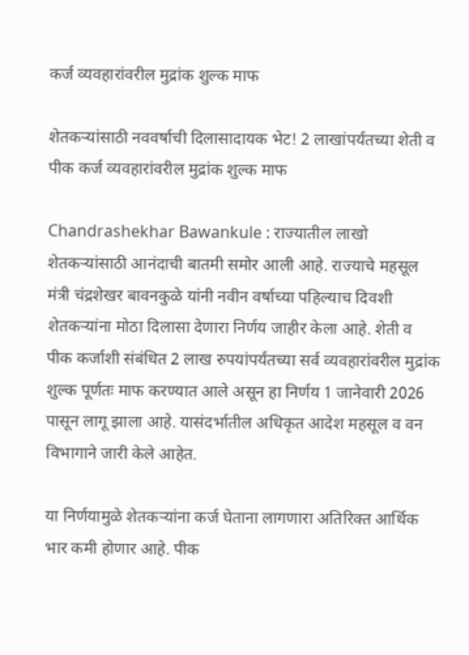कर्ज व्यवहारांवरील मुद्रांक शुल्क माफ

शेतकऱ्यांसाठी नववर्षाची दिलासादायक भेट! 2 लाखांपर्यंतच्या शेती व पीक कर्ज व्यवहारांवरील मुद्रांक शुल्क माफ

Chandrashekhar Bawankule : राज्यातील लाखो शेतकऱ्यांसाठी आनंदाची बातमी समोर आली आहे. राज्याचे महसूल मंत्री चंद्रशेखर बावनकुळे यांनी नवीन वर्षाच्या पहिल्याच दिवशी शेतकऱ्यांना मोठा दिलासा देणारा निर्णय जाहीर केला आहे. शेती व पीक कर्जाशी संबंधित 2 लाख रुपयांपर्यंतच्या सर्व व्यवहारांवरील मुद्रांक शुल्क पूर्णतः माफ करण्यात आले असून हा निर्णय 1 जानेवारी 2026 पासून लागू झाला आहे. यासंदर्भातील अधिकृत आदेश महसूल व वन विभागाने जारी केले आहेत.

या निर्णयामुळे शेतकऱ्यांना कर्ज घेताना लागणारा अतिरिक्त आर्थिक भार कमी होणार आहे. पीक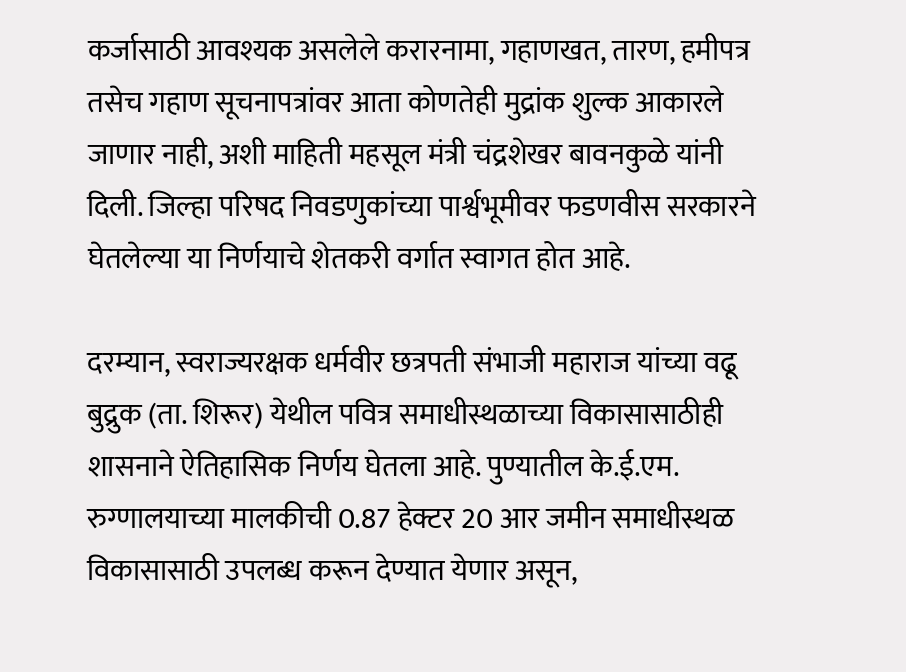कर्जासाठी आवश्यक असलेले करारनामा, गहाणखत, तारण, हमीपत्र तसेच गहाण सूचनापत्रांवर आता कोणतेही मुद्रांक शुल्क आकारले जाणार नाही, अशी माहिती महसूल मंत्री चंद्रशेखर बावनकुळे यांनी दिली. जिल्हा परिषद निवडणुकांच्या पार्श्वभूमीवर फडणवीस सरकारने घेतलेल्या या निर्णयाचे शेतकरी वर्गात स्वागत होत आहे.

दरम्यान, स्वराज्यरक्षक धर्मवीर छत्रपती संभाजी महाराज यांच्या वढू बुद्रुक (ता. शिरूर) येथील पवित्र समाधीस्थळाच्या विकासासाठीही शासनाने ऐतिहासिक निर्णय घेतला आहे. पुण्यातील के.ई.एम. रुग्णालयाच्या मालकीची 0.87 हेक्टर 20 आर जमीन समाधीस्थळ विकासासाठी उपलब्ध करून देण्यात येणार असून,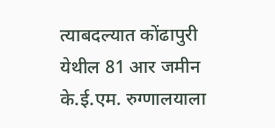त्याबदल्यात कोंढापुरी येथील 81 आर जमीन के.ई.एम. रुग्णालयाला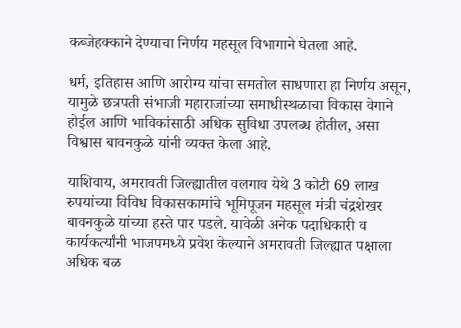कब्जेहक्काने देण्याचा निर्णय महसूल विभागाने घेतला आहे.

धर्म, इतिहास आणि आरोग्य यांचा समतोल साधणारा हा निर्णय असून, यामुळे छत्रपती संभाजी महाराजांच्या समाधीस्थळाचा विकास वेगाने होईल आणि भाविकांसाठी अधिक सुविधा उपलब्ध होतील, असा विश्वास बावनकुळे यांनी व्यक्त केला आहे.

याशिवाय, अमरावती जिल्ह्यातील वलगाव येथे 3 कोटी 69 लाख रुपयांच्या विविध विकासकामांचे भूमिपूजन महसूल मंत्री चंद्रशेखर बावनकुळे यांच्या हस्ते पार पडले. यावेळी अनेक पदाधिकारी व कार्यकर्त्यांनी भाजपमध्ये प्रवेश केल्याने अमरावती जिल्ह्यात पक्षाला अधिक बळ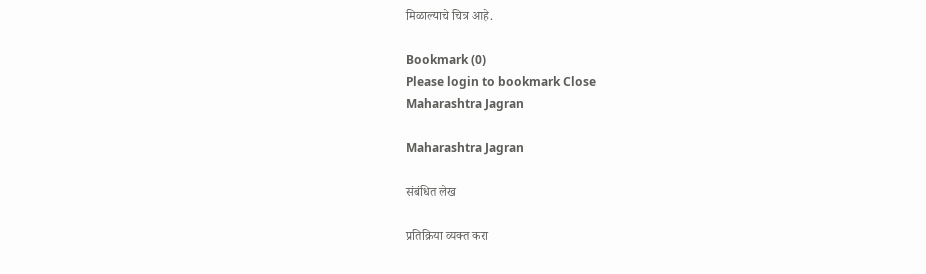मिळाल्याचे चित्र आहे.

Bookmark (0)
Please login to bookmark Close
Maharashtra Jagran

Maharashtra Jagran

संबंधित लेख

प्रतिक्रिया व्यक्त करा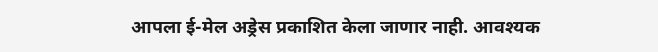आपला ई-मेल अड्रेस प्रकाशित केला जाणार नाही. आवश्यक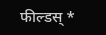फील्डस् *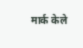मार्क केले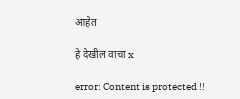आहेत

हे देखील वाचा x

error: Content is protected !!